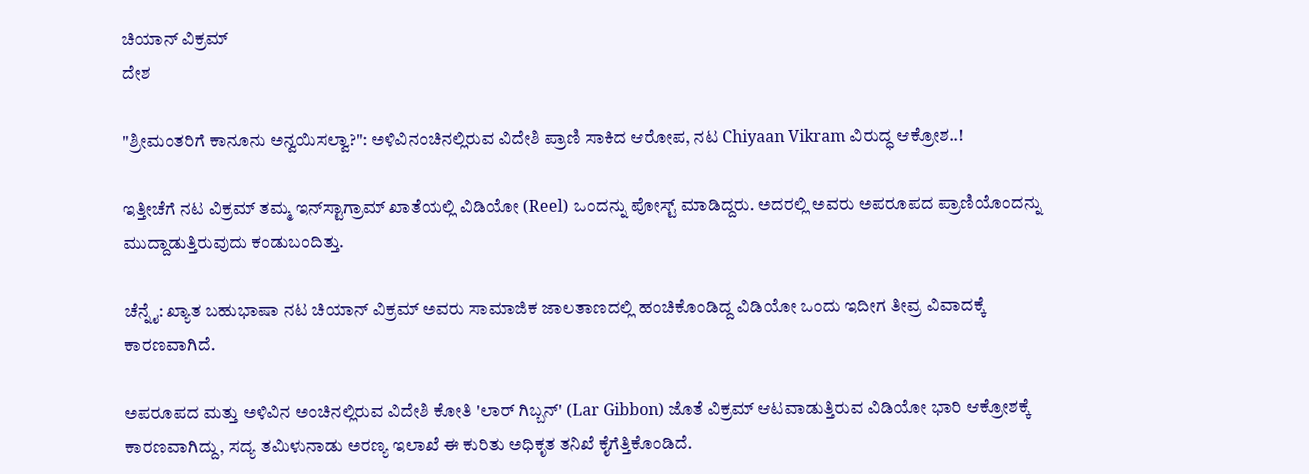ಚಿಯಾನ್ ವಿಕ್ರಮ್
ದೇಶ

"ಶ್ರೀಮಂತರಿಗೆ ಕಾನೂನು ಅನ್ವಯಿಸಲ್ವಾ?": ಅಳಿವಿನಂಚಿನಲ್ಲಿರುವ ವಿದೇಶಿ ಪ್ರಾಣಿ ಸಾಕಿದ ಆರೋಪ, ನಟ Chiyaan Vikram ವಿರುದ್ಧ ಆಕ್ರೋಶ..!

ಇತ್ತೀಚೆಗೆ ನಟ ವಿಕ್ರಮ್ ತಮ್ಮ ಇನ್‌ಸ್ಟಾಗ್ರಾಮ್ ಖಾತೆಯಲ್ಲಿ ವಿಡಿಯೋ (Reel) ಒಂದನ್ನು ಪೋಸ್ಟ್ ಮಾಡಿದ್ದರು. ಅದರಲ್ಲಿ ಅವರು ಅಪರೂಪದ ಪ್ರಾಣಿಯೊಂದನ್ನು ಮುದ್ದಾಡುತ್ತಿರುವುದು ಕಂಡುಬಂದಿತ್ತು.

ಚೆನ್ನೈ: ಖ್ಯಾತ ಬಹುಭಾಷಾ ನಟ ಚಿಯಾನ್ ವಿಕ್ರಮ್ ಅವರು ಸಾಮಾಜಿಕ ಜಾಲತಾಣದಲ್ಲಿ ಹಂಚಿಕೊಂಡಿದ್ದ ವಿಡಿಯೋ ಒಂದು ಇದೀಗ ತೀವ್ರ ವಿವಾದಕ್ಕೆ ಕಾರಣವಾಗಿದೆ.

ಅಪರೂಪದ ಮತ್ತು ಅಳಿವಿನ ಅಂಚಿನಲ್ಲಿರುವ ವಿದೇಶಿ ಕೋತಿ 'ಲಾರ್ ಗಿಬ್ಬನ್' (Lar Gibbon) ಜೊತೆ ವಿಕ್ರಮ್ ಆಟವಾಡುತ್ತಿರುವ ವಿಡಿಯೋ ಭಾರಿ ಆಕ್ರೋಶಕ್ಕೆ ಕಾರಣವಾಗಿದ್ದು, ಸದ್ಯ ತಮಿಳುನಾಡು ಅರಣ್ಯ ಇಲಾಖೆ ಈ ಕುರಿತು ಅಧಿಕೃತ ತನಿಖೆ ಕೈಗೆತ್ತಿಕೊಂಡಿದೆ.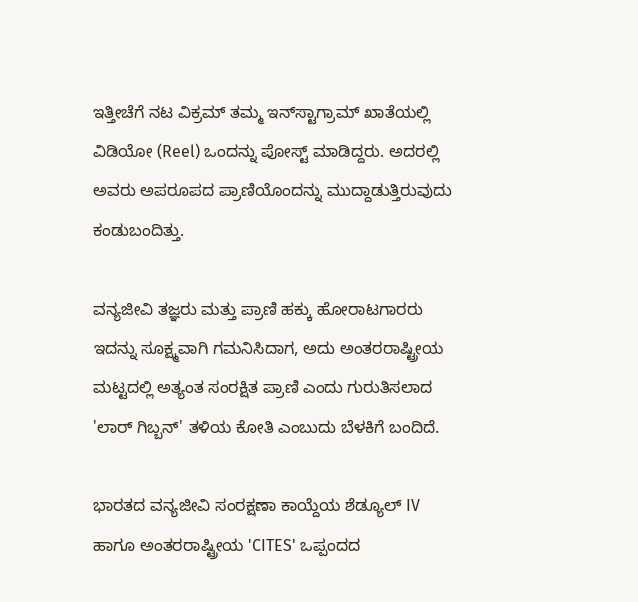ಇತ್ತೀಚೆಗೆ ನಟ ವಿಕ್ರಮ್ ತಮ್ಮ ಇನ್‌ಸ್ಟಾಗ್ರಾಮ್ ಖಾತೆಯಲ್ಲಿ ವಿಡಿಯೋ (Reel) ಒಂದನ್ನು ಪೋಸ್ಟ್ ಮಾಡಿದ್ದರು. ಅದರಲ್ಲಿ ಅವರು ಅಪರೂಪದ ಪ್ರಾಣಿಯೊಂದನ್ನು ಮುದ್ದಾಡುತ್ತಿರುವುದು ಕಂಡುಬಂದಿತ್ತು.

ವನ್ಯಜೀವಿ ತಜ್ಞರು ಮತ್ತು ಪ್ರಾಣಿ ಹಕ್ಕು ಹೋರಾಟಗಾರರು ಇದನ್ನು ಸೂಕ್ಷ್ಮವಾಗಿ ಗಮನಿಸಿದಾಗ, ಅದು ಅಂತರರಾಷ್ಟ್ರೀಯ ಮಟ್ಟದಲ್ಲಿ ಅತ್ಯಂತ ಸಂರಕ್ಷಿತ ಪ್ರಾಣಿ ಎಂದು ಗುರುತಿಸಲಾದ 'ಲಾರ್ ಗಿಬ್ಬನ್' ತಳಿಯ ಕೋತಿ ಎಂಬುದು ಬೆಳಕಿಗೆ ಬಂದಿದೆ.

ಭಾರತದ ವನ್ಯಜೀವಿ ಸಂರಕ್ಷಣಾ ಕಾಯ್ದೆಯ ಶೆಡ್ಯೂಲ್ IV ಹಾಗೂ ಅಂತರರಾಷ್ಟ್ರೀಯ 'CITES' ಒಪ್ಪಂದದ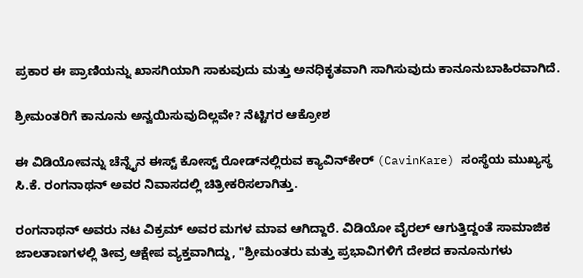ಪ್ರಕಾರ ಈ ಪ್ರಾಣಿಯನ್ನು ಖಾಸಗಿಯಾಗಿ ಸಾಕುವುದು ಮತ್ತು ಅನಧಿಕೃತವಾಗಿ ಸಾಗಿಸುವುದು ಕಾನೂನುಬಾಹಿರವಾಗಿದೆ.

ಶ್ರೀಮಂತರಿಗೆ ಕಾನೂನು ಅನ್ವಯಿಸುವುದಿಲ್ಲವೇ? ನೆಟ್ಟಿಗರ ಆಕ್ರೋಶ

ಈ ವಿಡಿಯೋವನ್ನು ಚೆನ್ನೈನ ಈಸ್ಟ್ ಕೋಸ್ಟ್ ರೋಡ್‌ನಲ್ಲಿರುವ ಕ್ಯಾವಿನ್‌ಕೇರ್ (CavinKare) ಸಂಸ್ಥೆಯ ಮುಖ್ಯಸ್ಥ ಸಿ.ಕೆ. ರಂಗನಾಥನ್ ಅವರ ನಿವಾಸದಲ್ಲಿ ಚಿತ್ರೀಕರಿಸಲಾಗಿತ್ತು.

ರಂಗನಾಥನ್ ಅವರು ನಟ ವಿಕ್ರಮ್ ಅವರ ಮಗಳ ಮಾವ ಆಗಿದ್ದಾರೆ. ವಿಡಿಯೋ ವೈರಲ್ ಆಗುತ್ತಿದ್ದಂತೆ ಸಾಮಾಜಿಕ ಜಾಲತಾಣಗಳಲ್ಲಿ ತೀವ್ರ ಆಕ್ಷೇಪ ವ್ಯಕ್ತವಾಗಿದ್ದು, "ಶ್ರೀಮಂತರು ಮತ್ತು ಪ್ರಭಾವಿಗಳಿಗೆ ದೇಶದ ಕಾನೂನುಗಳು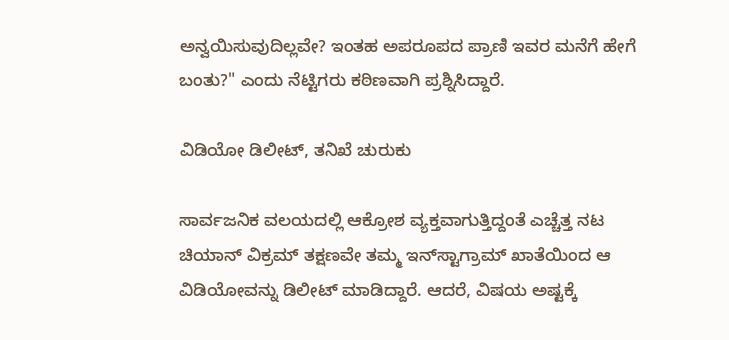ಅನ್ವಯಿಸುವುದಿಲ್ಲವೇ? ಇಂತಹ ಅಪರೂಪದ ಪ್ರಾಣಿ ಇವರ ಮನೆಗೆ ಹೇಗೆ ಬಂತು?" ಎಂದು ನೆಟ್ಟಿಗರು ಕಠಿಣವಾಗಿ ಪ್ರಶ್ನಿಸಿದ್ದಾರೆ.

ವಿಡಿಯೋ ಡಿಲೀಟ್, ತನಿಖೆ ಚುರುಕು

ಸಾರ್ವಜನಿಕ ವಲಯದಲ್ಲಿ ಆಕ್ರೋಶ ವ್ಯಕ್ತವಾಗುತ್ತಿದ್ದಂತೆ ಎಚ್ಚೆತ್ತ ನಟ ಚಿಯಾನ್ ವಿಕ್ರಮ್ ತಕ್ಷಣವೇ ತಮ್ಮ ಇನ್‌ಸ್ಟಾಗ್ರಾಮ್ ಖಾತೆಯಿಂದ ಆ ವಿಡಿಯೋವನ್ನು ಡಿಲೀಟ್ ಮಾಡಿದ್ದಾರೆ. ಆದರೆ, ವಿಷಯ ಅಷ್ಟಕ್ಕೆ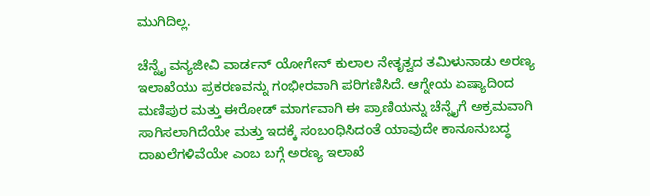ಮುಗಿದಿಲ್ಲ.

ಚೆನ್ನೈ ವನ್ಯಜೀವಿ ವಾರ್ಡನ್ ಯೋಗೇನ್ ಕುಲಾಲ ನೇತೃತ್ವದ ತಮಿಳುನಾಡು ಅರಣ್ಯ ಇಲಾಖೆಯು ಪ್ರಕರಣವನ್ನು ಗಂಭೀರವಾಗಿ ಪರಿಗಣಿಸಿದೆ. ಆಗ್ನೇಯ ಏಷ್ಯಾದಿಂದ ಮಣಿಪುರ ಮತ್ತು ಈರೋಡ್ ಮಾರ್ಗವಾಗಿ ಈ ಪ್ರಾಣಿಯನ್ನು ಚೆನ್ನೈಗೆ ಅಕ್ರಮವಾಗಿ ಸಾಗಿಸಲಾಗಿದೆಯೇ ಮತ್ತು ಇದಕ್ಕೆ ಸಂಬಂಧಿಸಿದಂತೆ ಯಾವುದೇ ಕಾನೂನುಬದ್ಧ ದಾಖಲೆಗಳಿವೆಯೇ ಎಂಬ ಬಗ್ಗೆ ಅರಣ್ಯ ಇಲಾಖೆ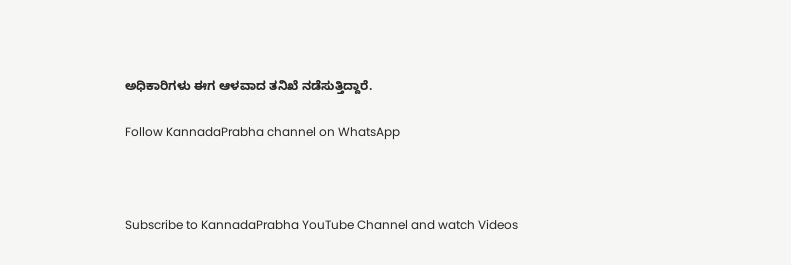ಅಧಿಕಾರಿಗಳು ಈಗ ಆಳವಾದ ತನಿಖೆ ನಡೆಸುತ್ತಿದ್ದಾರೆ.

Follow KannadaPrabha channel on WhatsApp



Subscribe to KannadaPrabha YouTube Channel and watch Videos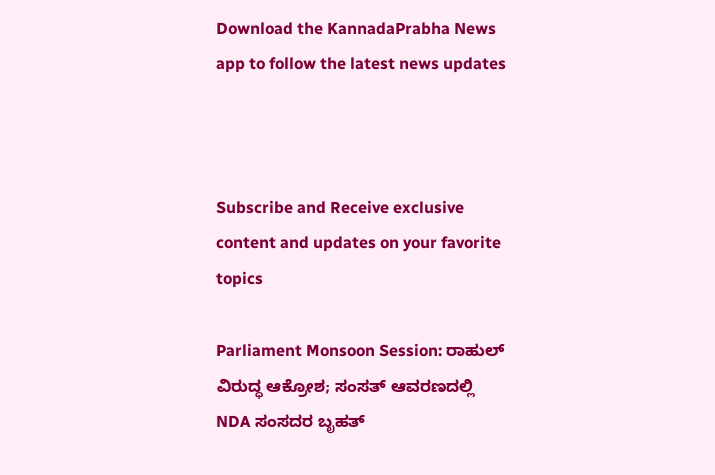Download the KannadaPrabha News app to follow the latest news updates



Subscribe and Receive exclusive content and updates on your favorite topics

Parliament Monsoon Session: ರಾಹುಲ್ ವಿರುದ್ಧ ಆಕ್ರೋಶ; ಸಂಸತ್ ಆವರಣದಲ್ಲಿ NDA ಸಂಸದರ ಬೃಹತ್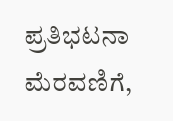ಪ್ರತಿಭಟನಾ ಮೆರವಣಿಗೆ,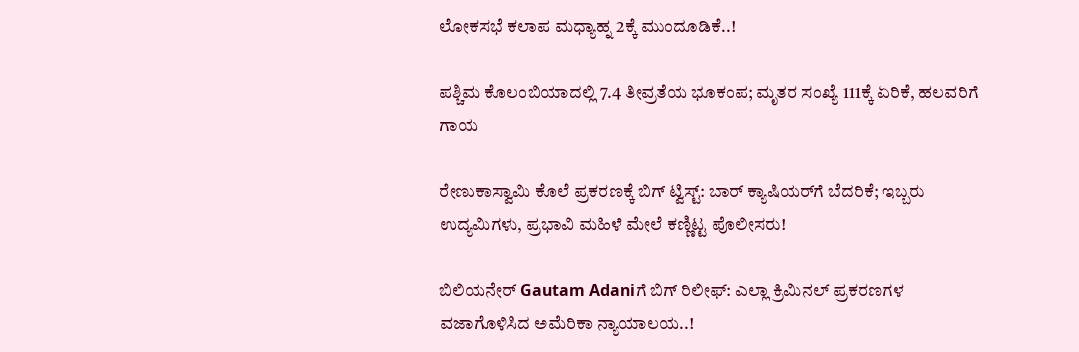ಲೋಕಸಭೆ ಕಲಾಪ ಮಧ್ಯಾಹ್ನ 2ಕ್ಕೆ ಮುಂದೂಡಿಕೆ..!

ಪಶ್ಚಿಮ ಕೊಲಂಬಿಯಾದಲ್ಲಿ 7.4 ತೀವ್ರತೆಯ ಭೂಕಂಪ; ಮೃತರ ಸಂಖ್ಯೆ 111ಕ್ಕೆ ಏರಿಕೆ, ಹಲವರಿಗೆ ಗಾಯ

ರೇಣುಕಾಸ್ವಾಮಿ ಕೊಲೆ ಪ್ರಕರಣಕ್ಕೆ ಬಿಗ್ ಟ್ವಿಸ್ಟ್: ಬಾರ್ ಕ್ಯಾಷಿಯರ್‌ಗೆ ಬೆದರಿಕೆ; ಇಬ್ಬರು ಉದ್ಯಮಿಗಳು, ಪ್ರಭಾವಿ ಮಹಿಳೆ ಮೇಲೆ ಕಣ್ಣಿಟ್ಟ ಪೊಲೀಸರು!

ಬಿಲಿಯನೇರ್ Gautam Adaniಗೆ ಬಿಗ್ ರಿಲೀಫ್: ಎಲ್ಲಾ ಕ್ರಿಮಿನಲ್ ಪ್ರಕರಣಗಳ ವಜಾಗೊಳಿಸಿದ ಅಮೆರಿಕಾ ನ್ಯಾಯಾಲಯ..!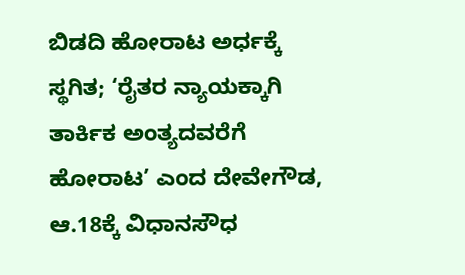ಬಿಡದಿ ಹೋರಾಟ ಅರ್ಧಕ್ಕೆ ಸ್ಥಗಿತ; ‘ರೈತರ ನ್ಯಾಯಕ್ಕಾಗಿ ತಾರ್ಕಿಕ ಅಂತ್ಯದವರೆಗೆ ಹೋರಾಟ’ ಎಂದ ದೇವೇಗೌಡ, ಆ.18ಕ್ಕೆ ವಿಧಾನಸೌಧ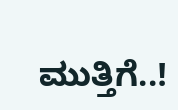ಮುತ್ತಿಗೆ..!